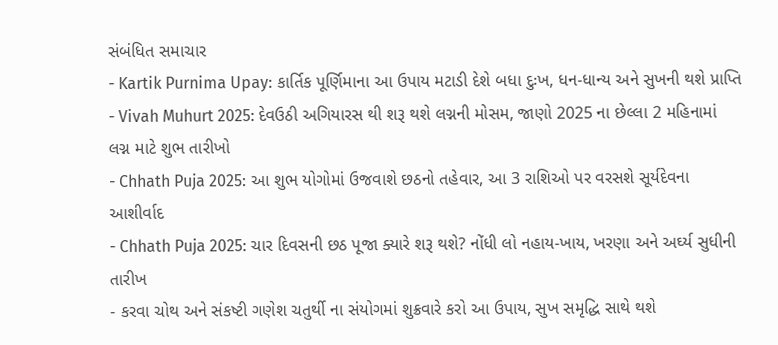સંબંધિત સમાચાર
- Kartik Purnima Upay: કાર્તિક પૂર્ણિમાના આ ઉપાય મટાડી દેશે બધા દુઃખ, ધન-ધાન્ય અને સુખની થશે પ્રાપ્તિ
- Vivah Muhurt 2025: દેવઉઠી અગિયારસ થી શરૂ થશે લગ્નની મોસમ, જાણો 2025 ના છેલ્લા 2 મહિનામાં લગ્ન માટે શુભ તારીખો
- Chhath Puja 2025: આ શુભ યોગોમાં ઉજવાશે છઠનો તહેવાર, આ 3 રાશિઓ પર વરસશે સૂર્યદેવના આશીર્વાદ
- Chhath Puja 2025: ચાર દિવસની છઠ પૂજા ક્યારે શરૂ થશે? નોંધી લો નહાય-ખાય, ખરણા અને અર્ઘ્ય સુધીની તારીખ
- કરવા ચોથ અને સંકષ્ટી ગણેશ ચતુર્થી ના સંયોગમાં શુક્રવારે કરો આ ઉપાય, સુખ સમૃદ્ધિ સાથે થશે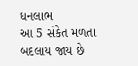ધનલાભ
આ 5 સંકેત મળતા બદલાય જાય છે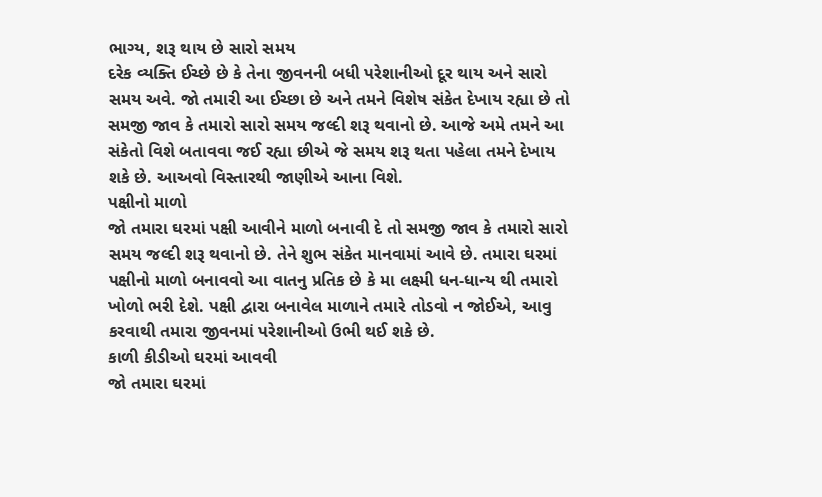ભાગ્ય, શરૂ થાય છે સારો સમય
દરેક વ્યક્તિ ઈચ્છે છે કે તેના જીવનની બધી પરેશાનીઓ દૂર થાય અને સારો સમય અવે. જો તમારી આ ઈચ્છા છે અને તમને વિશેષ સંકેત દેખાય રહ્યા છે તો સમજી જાવ કે તમારો સારો સમય જલ્દી શરૂ થવાનો છે. આજે અમે તમને આ સંકેતો વિશે બતાવવા જઈ રહ્યા છીએ જે સમય શરૂ થતા પહેલા તમને દેખાય શકે છે. આઅવો વિસ્તારથી જાણીએ આના વિશે.
પક્ષીનો માળો
જો તમારા ઘરમાં પક્ષી આવીને માળો બનાવી દે તો સમજી જાવ કે તમારો સારો સમય જલ્દી શરૂ થવાનો છે. તેને શુભ સંકેત માનવામાં આવે છે. તમારા ઘરમાં પક્ષીનો માળો બનાવવો આ વાતનુ પ્રતિક છે કે મા લક્ષ્મી ધન-ધાન્ય થી તમારો ખોળો ભરી દેશે. પક્ષી દ્વારા બનાવેલ માળાને તમારે તોડવો ન જોઈએ, આવુ કરવાથી તમારા જીવનમાં પરેશાનીઓ ઉભી થઈ શકે છે.
કાળી કીડીઓ ઘરમાં આવવી
જો તમારા ઘરમાં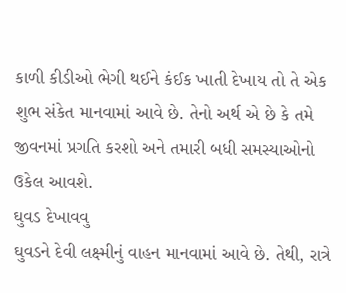કાળી કીડીઓ ભેગી થઈને કંઈક ખાતી દેખાય તો તે એક શુભ સંકેત માનવામાં આવે છે. તેનો અર્થ એ છે કે તમે જીવનમાં પ્રગતિ કરશો અને તમારી બધી સમસ્યાઓનો ઉકેલ આવશે.
ઘુવડ દેખાવવુ
ઘુવડને દેવી લક્ષ્મીનું વાહન માનવામાં આવે છે. તેથી, રાત્રે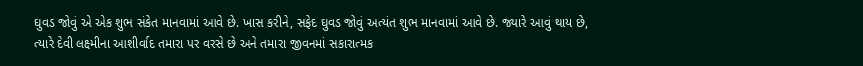ઘુવડ જોવું એ એક શુભ સંકેત માનવામાં આવે છે. ખાસ કરીને, સફેદ ઘુવડ જોવું અત્યંત શુભ માનવામાં આવે છે. જ્યારે આવું થાય છે, ત્યારે દેવી લક્ષ્મીના આશીર્વાદ તમારા પર વરસે છે અને તમારા જીવનમાં સકારાત્મક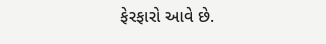ફેરફારો આવે છે.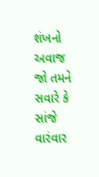શંખનો અવાજ
જો તમને સવારે કે સાંજે વારંવાર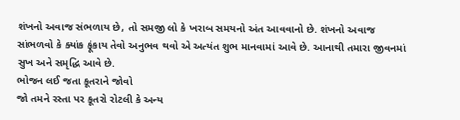શંખનો અવાજ સંભળાય છે, તો સમજી લો કે ખરાબ સમયનો અંત આવવાનો છે. શંખનો અવાજ સાંભળવો કે ક્યાંક ફૂંકાય તેવો અનુભવ થવો એ અત્યંત શુભ માનવામાં આવે છે. આનાથી તમારા જીવનમાં સુખ અને સમૃદ્ધિ આવે છે.
ભોજન લઈ જતા કૂતરાને જોવો
જો તમને રસ્તા પર કૂતરો રોટલી કે અન્ય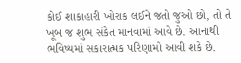કોઈ શાકાહારી ખોરાક લઈને જતો જુઓ છો, તો તે ખૂબ જ શુભ સંકેત માનવામાં આવે છે. આનાથી ભવિષ્યમાં સકારાત્મક પરિણામો આવી શકે છે.